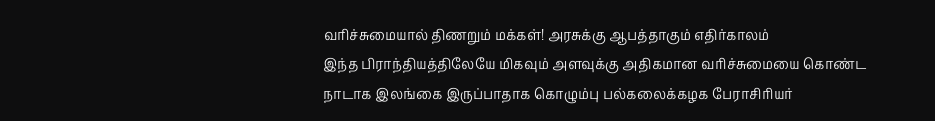வரிச்சுமையால் திணறும் மக்கள்! அரசுக்கு ஆபத்தாகும் எதிர்காலம்
இந்த பிராந்தியத்திலேயே மிகவும் அளவுக்கு அதிகமான வரிச்சுமையை கொண்ட நாடாக இலங்கை இருப்பாதாக கொழும்பு பல்கலைக்கழக பேராசிரியர்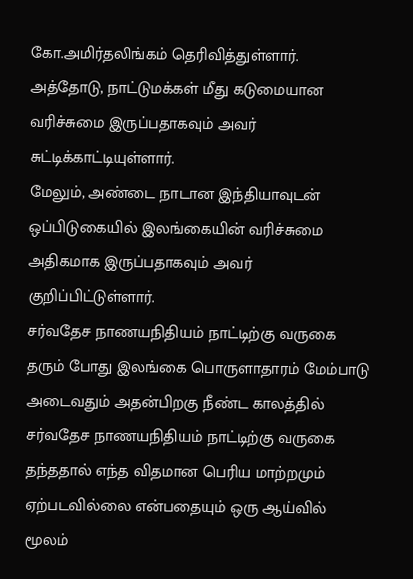கோ.அமிர்தலிங்கம் தெரிவித்துள்ளார்.
அத்தோடு, நாட்டுமக்கள் மீது கடுமையான வரிச்சுமை இருப்பதாகவும் அவர் சுட்டிக்காட்டியுள்ளார்.
மேலும், அண்டை நாடான இந்தியாவுடன் ஒப்பிடுகையில் இலங்கையின் வரிச்சுமை அதிகமாக இருப்பதாகவும் அவர் குறிப்பிட்டுள்ளார்.
சர்வதேச நாணயநிதியம் நாட்டிற்கு வருகை தரும் போது இலங்கை பொருளாதாரம் மேம்பாடு அடைவதும் அதன்பிறகு நீண்ட காலத்தில் சர்வதேச நாணயநிதியம் நாட்டிற்கு வருகை தந்ததால் எந்த விதமான பெரிய மாற்றமும் ஏற்படவில்லை என்பதையும் ஒரு ஆய்வில் மூலம்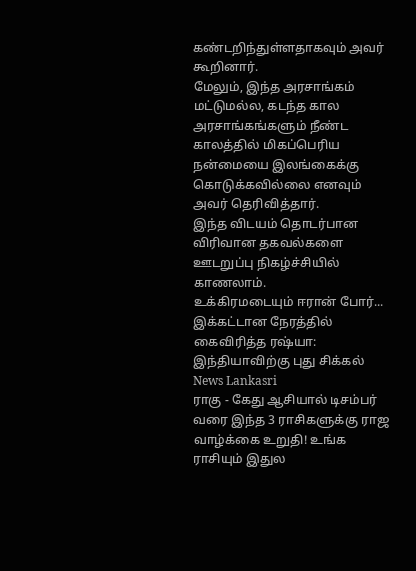கண்டறிந்துள்ளதாகவும் அவர் கூறினார்.
மேலும், இந்த அரசாங்கம் மட்டுமல்ல, கடந்த கால அரசாங்கங்களும் நீண்ட காலத்தில் மிகப்பெரிய நன்மையை இலங்கைக்கு கொடுக்கவில்லை எனவும் அவர் தெரிவித்தார்.
இந்த விடயம் தொடர்பான விரிவான தகவல்களை ஊடறுப்பு நிகழ்ச்சியில் காணலாம்.
உக்கிரமடையும் ஈரான் போர்... இக்கட்டான நேரத்தில் கைவிரித்த ரஷ்யா: இந்தியாவிற்கு புது சிக்கல் News Lankasri
ராகு - கேது ஆசியால் டிசம்பர் வரை இந்த 3 ராசிகளுக்கு ராஜ வாழ்க்கை உறுதி! உங்க ராசியும் இதுல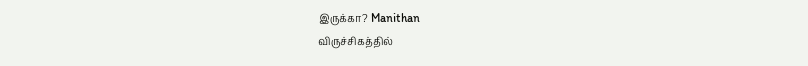இருக்கா? Manithan
விருச்சிகத்தில்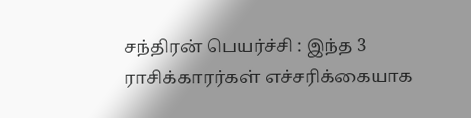சந்திரன் பெயர்ச்சி : இந்த 3 ராசிக்காரர்கள் எச்சரிக்கையாக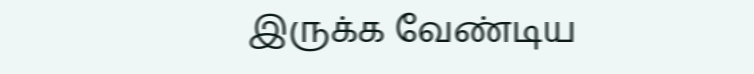இருக்க வேண்டிய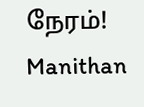நேரம்! Manithan